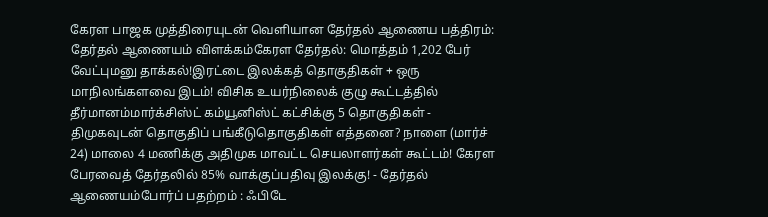கேரள பாஜக முத்திரையுடன் வெளியான தேர்தல் ஆணைய பத்திரம்: தேர்தல் ஆணையம் விளக்கம்கேரள தேர்தல்: மொத்தம் 1,202 பேர் வேட்புமனு தாக்கல்!இரட்டை இலக்கத் தொகுதிகள் + ஒரு மாநிலங்களவை இடம்! விசிக உயர்நிலைக் குழு கூட்டத்தில் தீர்மானம்மார்க்சிஸ்ட் கம்யூனிஸ்ட் கட்சிக்கு 5 தொகுதிகள் - திமுகவுடன் தொகுதிப் பங்கீடுதொகுதிகள் எத்தனை? நாளை (மார்ச் 24) மாலை 4 மணிக்கு அதிமுக மாவட்ட செயலாளர்கள் கூட்டம்! கேரள பேரவைத் தேர்தலில் 85% வாக்குப்பதிவு இலக்கு! - தேர்தல் ஆணையம்போர்ப் பதற்றம் : ஃபிடே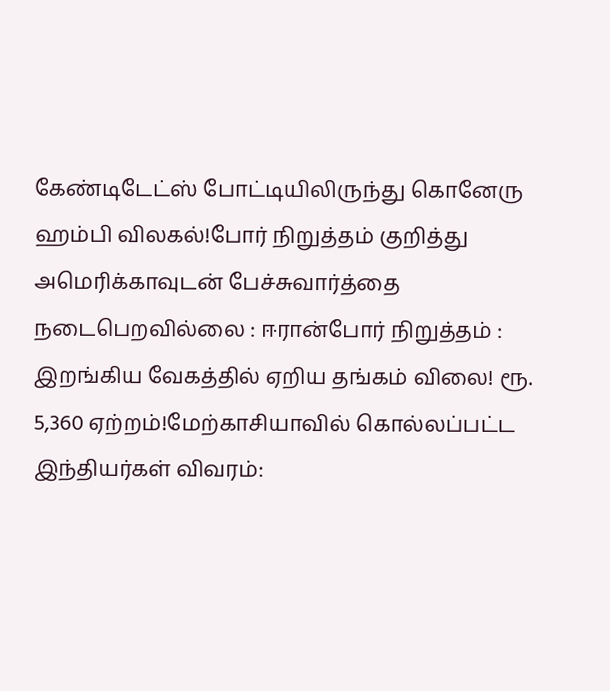கேண்டிடேட்ஸ் போட்டியிலிருந்து கொனேரு ஹம்பி விலகல்!போர் நிறுத்தம் குறித்து அமெரிக்காவுடன் பேச்சுவார்த்தை நடைபெறவில்லை : ஈரான்போர் நிறுத்தம் : இறங்கிய வேகத்தில் ஏறிய தங்கம் விலை! ரூ. 5,360 ஏற்றம்!மேற்காசியாவில் கொல்லப்பட்ட இந்தியர்கள் விவரம்: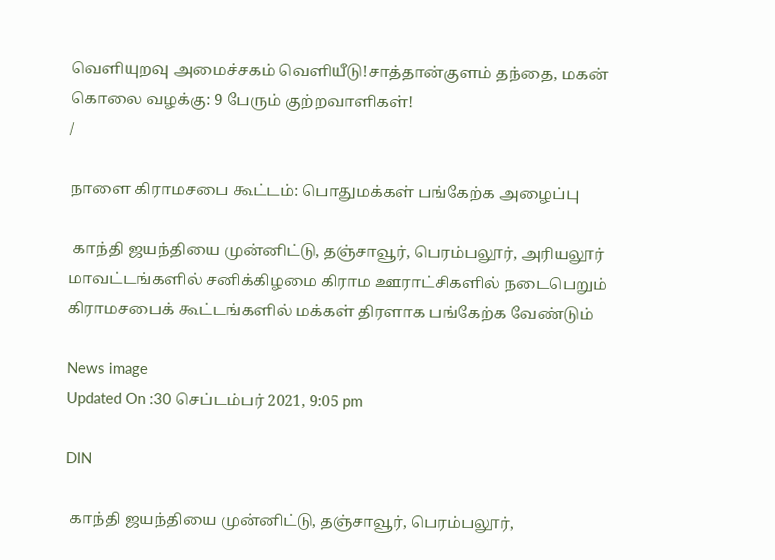வெளியுறவு அமைச்சகம் வெளியீடு!சாத்தான்குளம் தந்தை, மகன் கொலை வழக்கு: 9 பேரும் குற்றவாளிகள்!
/

நாளை கிராமசபை கூட்டம்: பொதுமக்கள் பங்கேற்க அழைப்பு

 காந்தி ஜயந்தியை முன்னிட்டு, தஞ்சாவூர், பெரம்பலூர், அரியலூர் மாவட்டங்களில் சனிக்கிழமை கிராம ஊராட்சிகளில் நடைபெறும் கிராமசபைக் கூட்டங்களில் மக்கள் திரளாக பங்கேற்க வேண்டும்

News image
Updated On :30 செப்டம்பர் 2021, 9:05 pm

DIN

 காந்தி ஜயந்தியை முன்னிட்டு, தஞ்சாவூர், பெரம்பலூர்,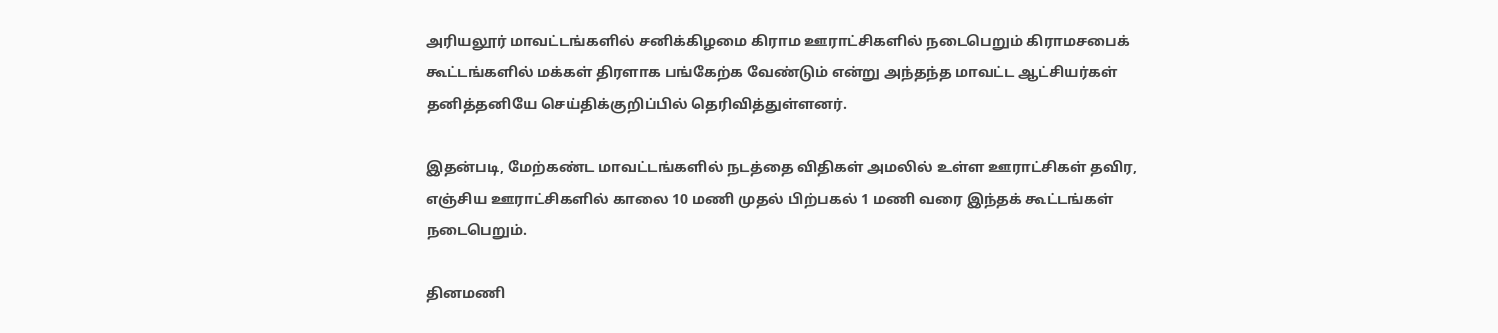அரியலூர் மாவட்டங்களில் சனிக்கிழமை கிராம ஊராட்சிகளில் நடைபெறும் கிராமசபைக் கூட்டங்களில் மக்கள் திரளாக பங்கேற்க வேண்டும் என்று அந்தந்த மாவட்ட ஆட்சியர்கள் தனித்தனியே செய்திக்குறிப்பில் தெரிவித்துள்ளனர்.

இதன்படி, மேற்கண்ட மாவட்டங்களில் நடத்தை விதிகள் அமலில் உள்ள ஊராட்சிகள் தவிர, எஞ்சிய ஊராட்சிகளில் காலை 10 மணி முதல் பிற்பகல் 1 மணி வரை இந்தக் கூட்டங்கள் நடைபெறும்.

தினமணி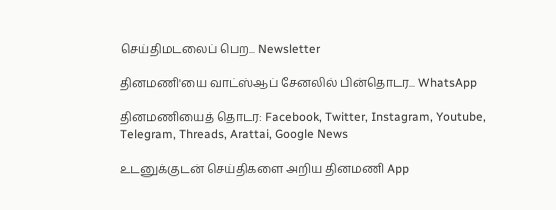செய்திமடலைப் பெற... Newsletter

தினமணி'யை வாட்ஸ்ஆப் சேனலில் பின்தொடர... WhatsApp

தினமணியைத் தொடர: Facebook, Twitter, Instagram, Youtube, Telegram, Threads, Arattai, Google News

உடனுக்குடன் செய்திகளை அறிய தினமணி App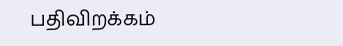பதிவிறக்கம்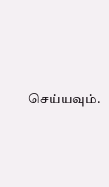செய்யவும்.